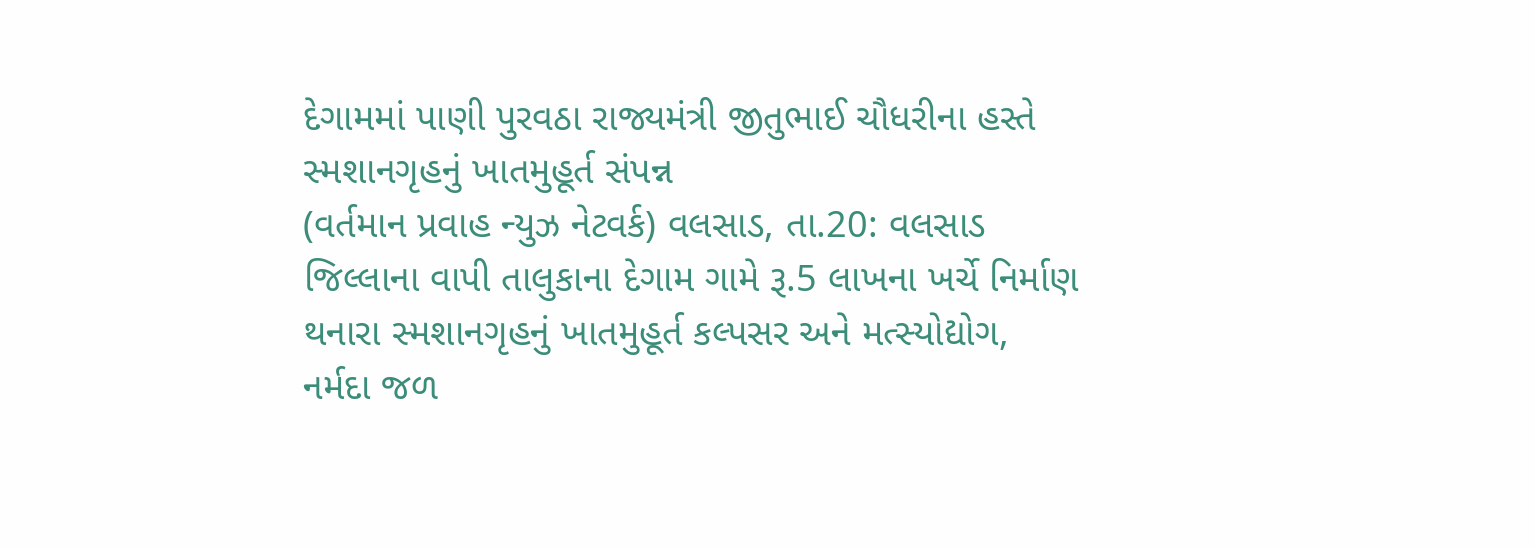દેગામમાં પાણી પુરવઠા રાજ્યમંત્રી જીતુભાઈ ચૌધરીના હસ્તે સ્મશાનગૃહનું ખાતમુહૂર્ત સંપન્ન
(વર્તમાન પ્રવાહ ન્યુઝ નેટવર્ક) વલસાડ, તા.20: વલસાડ જિલ્લાના વાપી તાલુકાના દેગામ ગામે રૂ.5 લાખના ખર્ચે નિર્માણ થનારા સ્મશાનગૃહનું ખાતમુહૂર્ત કલ્પસર અને મત્સ્યોદ્યોગ, નર્મદા જળ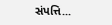સંપત્તિ...